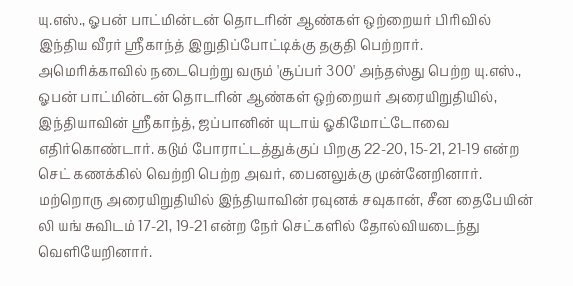யு.எஸ்., ஓபன் பாட்மின்டன் தொடரின் ஆண்கள் ஒற்றையர் பிரிவில் இந்திய வீரர் ஸ்ரீகாந்த் இறுதிப்போட்டிக்கு தகுதி பெற்றார்.
அமெரிக்காவில் நடைபெற்று வரும் 'சூப்பர் 300' அந்தஸ்து பெற்ற யு.எஸ்., ஓபன் பாட்மின்டன் தொடரின் ஆண்கள் ஒற்றையர் அரையிறுதியில், இந்தியாவின் ஸ்ரீகாந்த், ஜப்பானின் யுடாய் ஓகிமோட்டோவை எதிர்கொண்டார். கடும் போராட்டத்துக்குப் பிறகு 22-20, 15-21, 21-19 என்ற செட் கணக்கில் வெற்றி பெற்ற அவர், பைனலுக்கு முன்னேறினார்.
மற்றொரு அரையிறுதியில் இந்தியாவின் ரவுனக் சவுகான், சீன தைபேயின் லி யங் சுவிடம் 17-21, 19-21 என்ற நேர் செட்களில் தோல்வியடைந்து வெளியேறினார்.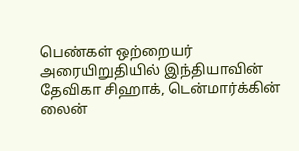பெண்கள் ஒற்றையர் அரையிறுதியில் இந்தியாவின் தேவிகா சிஹாக், டென்மார்க்கின் லைன்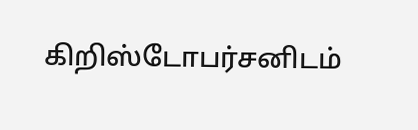கிறிஸ்டோபர்சனிடம்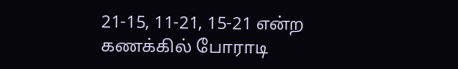21-15, 11-21, 15-21 என்ற கணக்கில் போராடி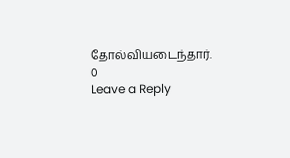தோல்வியடைந்தார்.
0
Leave a Reply